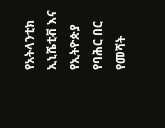የአትላንቲክ ኢኒሼቲቭ እና የኢትዮጵያ የባሕር በር የመሻት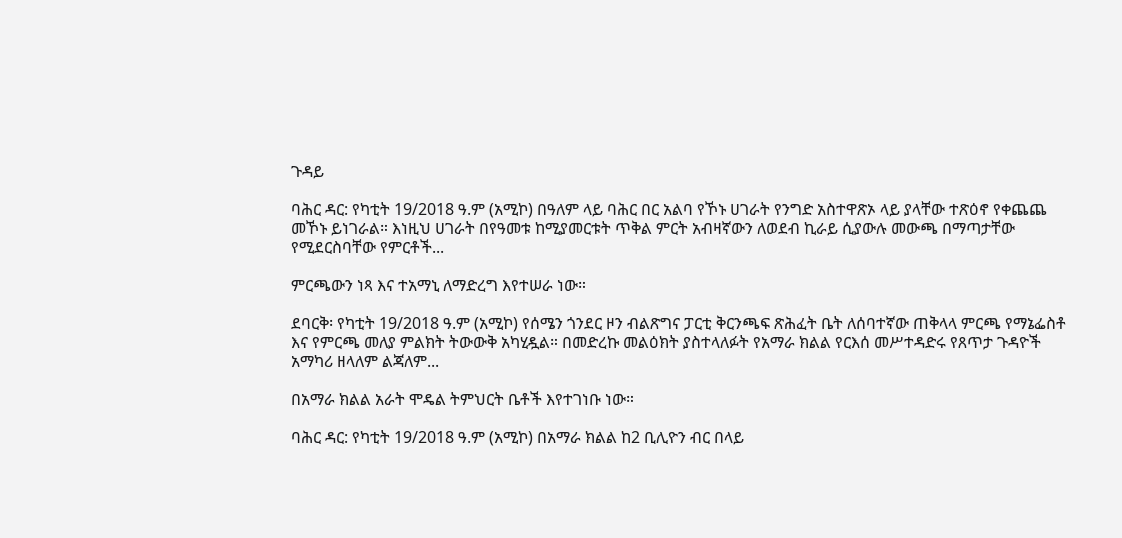ጉዳይ

ባሕር ዳር: የካቲት 19/2018 ዓ.ም (አሚኮ) በዓለም ላይ ባሕር በር አልባ የኾኑ ሀገራት የንግድ አስተዋጽኦ ላይ ያላቸው ተጽዕኖ የቀጨጨ መኾኑ ይነገራል። እነዚህ ሀገራት በየዓመቱ ከሚያመርቱት ጥቅል ምርት አብዛኛውን ለወደብ ኪራይ ሲያውሉ መውጫ በማጣታቸው የሚደርስባቸው የምርቶች...

ምርጫውን ነጻ እና ተአማኒ ለማድረግ እየተሠራ ነው።

ደባርቅ፡ የካቲት 19/2018 ዓ.ም (አሚኮ) የሰሜን ጎንደር ዞን ብልጽግና ፓርቲ ቅርንጫፍ ጽሕፈት ቤት ለሰባተኛው ጠቅላላ ምርጫ የማኔፌስቶ እና የምርጫ መለያ ምልክት ትውውቅ አካሂዷል። በመድረኩ መልዕክት ያስተላለፉት የአማራ ክልል የርእሰ መሥተዳድሩ የጸጥታ ጉዳዮች አማካሪ ዘላለም ልጃለም...

በአማራ ክልል አራት ሞዴል ትምህርት ቤቶች እየተገነቡ ነው።

ባሕር ዳር: የካቲት 19/2018 ዓ.ም (አሚኮ) በአማራ ክልል ከ2 ቢሊዮን ብር በላይ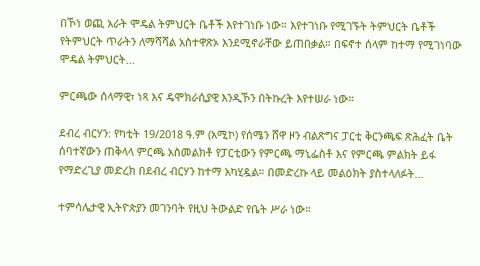በኾነ ወጪ አራት ሞዴል ትምህርት ቤቶች እየተገነቡ ነው። እየተገነቡ የሚገኙት ትምህርት ቤቶች የትምህርት ጥራትን ለማሻሻል አስተዋጽኦ እንደሚኖራቸው ይጠበቃል። በፍኖተ ሰላም ከተማ የሚገነባው ሞዴል ትምህርት...

ምርጫው ሰላማዊ፣ ነጻ እና ዴሞክራሲያዊ እንዲኾን በትኩረት እየተሠራ ነው።

ደብረ ብርሃን: የካቲት 19/2018 ዓ.ም (አሚኮ) የሰሜን ሸዋ ዞን ብልጽግና ፓርቲ ቅርንጫፍ ጽሕፈት ቤት ሰባተኛውን ጠቅላላ ምርጫ አስመልክቶ የፓርቲውን የምርጫ ማኒፌስቶ እና የምርጫ ምልክት ይፋ የማድረጊያ መድረክ በደብረ ብርሃን ከተማ አካሂዷል። በመድረኩ ላይ መልዕክት ያስተላለፉት...

ተምሳሌታዊ ኢትዮጵያን መገንባት የዚህ ትውልድ የቤት ሥራ ነው።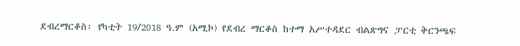ደብረማርቆስ፡ የካቲት 19/2018 ዓ.ም (አሚኮ) የደብረ ማርቆስ ከተማ አሥተዳደር ብልጽግና ፓርቲ ቅርንጫፍ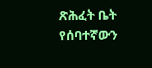ጽሕፈት ቤት የሰባተኛውን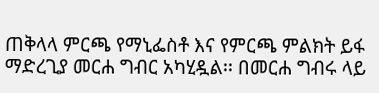ጠቅላላ ምርጫ የማኒፌስቶ እና የምርጫ ምልክት ይፋ ማድረጊያ መርሐ ግብር አካሂዷል፡፡ በመርሐ ግብሩ ላይ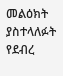መልዕክት ያስተላለፉት የደብረ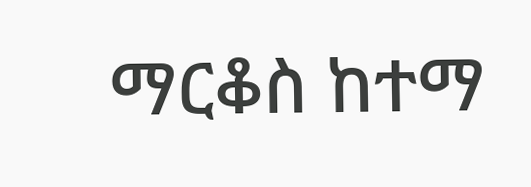ማርቆስ ከተማ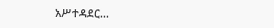አሥተዳደር...